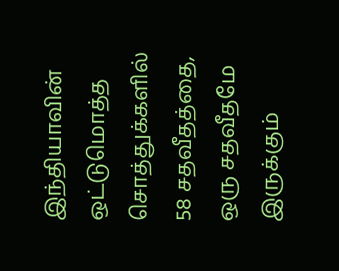இந்தியாவின் ஒட்டுமொத்த சொத்துக்களில் 58 சதவீதத்தை, ஒரு சதவீதமே இருக்கும்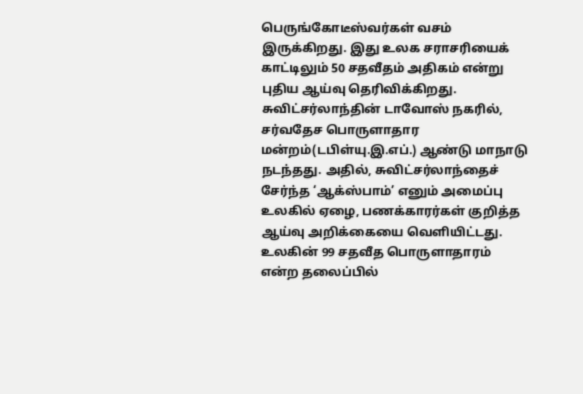பெருங்கோடீஸ்வர்கள் வசம் இருக்கிறது. இது உலக சராசரியைக் காட்டிலும் 50 சதவீதம் அதிகம் என்று புதிய ஆய்வு தெரிவிக்கிறது.
சுவிட்சர்லாந்தின் டாவோஸ் நகரில், சர்வதேச பொருளாதார மன்றம்(டபிள்யு.இ.எப்.) ஆண்டு மாநாடு நடந்தது. அதில், சுவிட்சர்லாந்தைச் சேர்ந்த ‘ஆக்ஸ்பாம்’ எனும் அமைப்பு உலகில் ஏழை, பணக்காரர்கள் குறித்த ஆய்வு அறிக்கையை வெளியிட்டது. உலகின் 99 சதவீத பொருளாதாரம் என்ற தலைப்பில்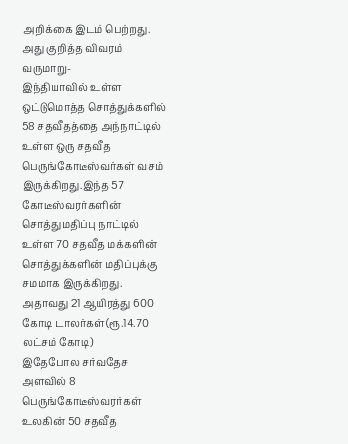அறிக்கை இடம் பெற்றது.
அது குறித்த விவரம் வருமாறு-
இந்தியாவில் உள்ள ஒட்டுமொத்த சொத்துக்களில் 58 சதவீதத்தை அந்நாட்டில் உள்ள ஒரு சதவீத பெருங்கோடீஸ்வர்கள் வசம் இருக்கிறது.இந்த 57 கோடீஸ்வரர்களின் சொத்துமதிப்பு நாட்டில் உள்ள 70 சதவீத மக்களின் சொத்துக்களின் மதிப்புக்கு சமமாக இருக்கிறது. அதாவது 21 ஆயிரத்து 600 கோடி டாலர்கள்(ரூ.14.70 லட்சம் கோடி)
இதேபோல சர்வதேச அளவில் 8 பெருங்கோடீஸ்வரர்கள் உலகின் 50 சதவீத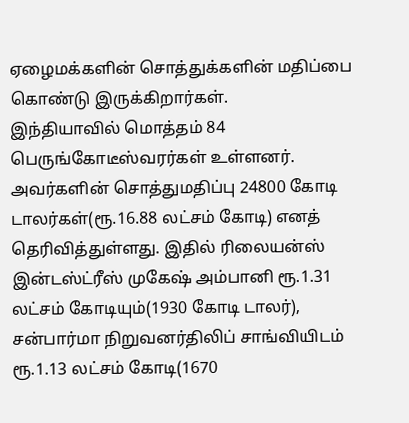ஏழைமக்களின் சொத்துக்களின் மதிப்பை கொண்டு இருக்கிறார்கள்.
இந்தியாவில் மொத்தம் 84 பெருங்கோடீஸ்வரர்கள் உள்ளனர். அவர்களின் சொத்துமதிப்பு 24800 கோடி டாலர்கள்(ரூ.16.88 லட்சம் கோடி) எனத் தெரிவித்துள்ளது. இதில் ரிலையன்ஸ் இன்டஸ்ட்ரீஸ் முகேஷ் அம்பானி ரூ.1.31 லட்சம் கோடியும்(1930 கோடி டாலர்), சன்பார்மா நிறுவனர்திலிப் சாங்வியிடம் ரூ.1.13 லட்சம் கோடி(1670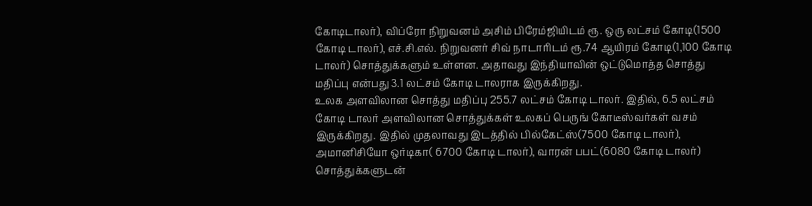கோடிடாலர்), விப்ரோ நிறுவனம் அசிம் பிரேம்ஜியிடம் ரூ. ஒரு லட்சம் கோடி(1500 கோடி டாலர்), எச்.சி.எல். நிறுவனர் சிவ் நாடாரிடம் ரூ.74 ஆயிரம் கோடி(1,100 கோடி டாலர்) சொத்துக்களும் உள்ளன. அதாவது இந்தியாவின் ஒட்டுமொத்த சொத்து மதிப்பு என்பது 3.1 லட்சம் கோடி டாலராக இருக்கிறது.
உலக அளவிலான சொத்து மதிப்பு 255.7 லட்சம் கோடி டாலர். இதில், 6.5 லட்சம் கோடி டாலர் அளவிலான சொத்துக்கள் உலகப் பெருங் கோடீஸ்வர்கள் வசம் இருக்கிறது. இதில் முதலாவது இடத்தில் பில்கேட்ஸ்(7500 கோடி டாலர்), அமானிசியோ ஒர்டிகா( 6700 கோடி டாலர்), வாரன் பபட்(6080 கோடி டாலர்) சொத்துக்களுடன்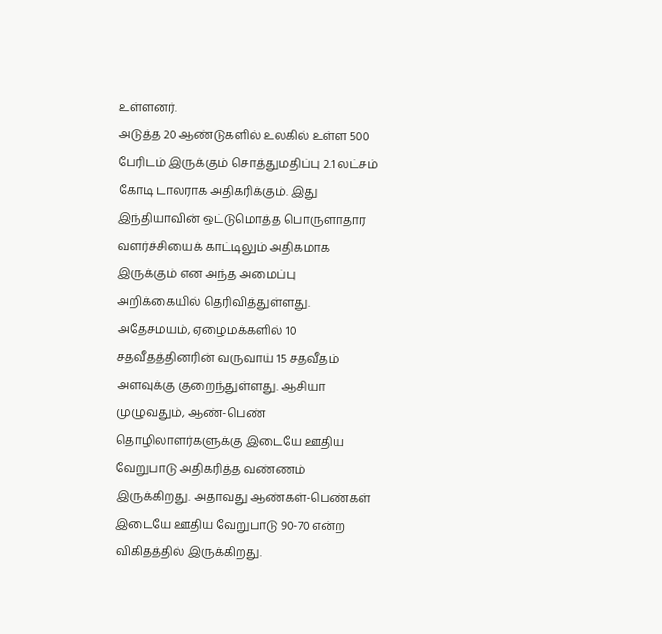உள்ளனர்.
அடுத்த 20 ஆண்டுகளில் உலகில் உள்ள 500 பேரிடம் இருக்கும் சொத்துமதிப்பு 2.1 லட்சம் கோடி டாலராக அதிகரிக்கும். இது இந்தியாவின் ஒட்டுமொத்த பொருளாதார வளர்ச்சியைக் காட்டிலும் அதிகமாக இருக்கும் என அந்த அமைப்பு அறிக்கையில் தெரிவித்துள்ளது.
அதேசமயம், ஏழைமக்களில் 10 சதவீதத்தினரின் வருவாய் 15 சதவீதம் அளவுக்கு குறைந்துள்ளது. ஆசியா முழுவதும், ஆண்-பெண் தொழிலாளர்களுக்கு இடையே ஊதிய வேறுபாடு அதிகரித்த வண்ணம் இருக்கிறது. அதாவது ஆண்கள்-பெண்கள் இடையே ஊதிய வேறுபாடு 90-70 என்ற விகிதத்தில் இருக்கிறது.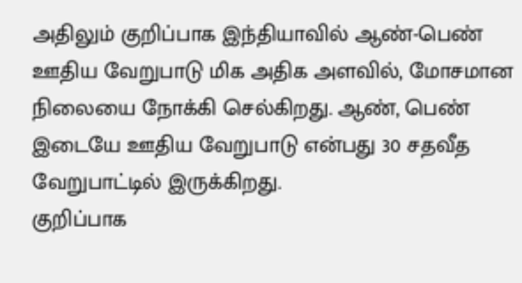அதிலும் குறிப்பாக இந்தியாவில் ஆண்-பெண் ஊதிய வேறுபாடு மிக அதிக அளவில், மோசமான நிலையை நோக்கி செல்கிறது. ஆண், பெண் இடையே ஊதிய வேறுபாடு என்பது 30 சதவீத வேறுபாட்டில் இருக்கிறது.
குறிப்பாக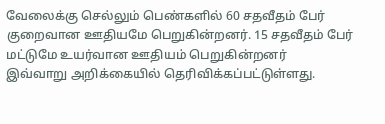வேலைக்கு செல்லும் பெண்களில் 60 சதவீதம் பேர் குறைவான ஊதியமே பெறுகின்றனர். 15 சதவீதம் பேர் மட்டுமே உயர்வான ஊதியம் பெறுகின்றனர்
இவ்வாறு அறிக்கையில் தெரிவிக்கப்பட்டுள்ளது.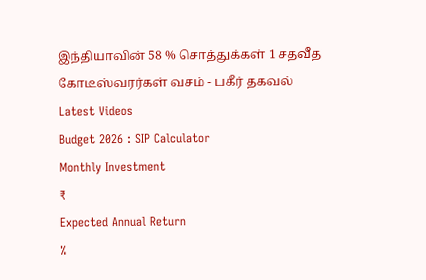இந்தியாவின் 58 % சொத்துக்கள் 1 சதவீத கோடீஸ்வரர்கள் வசம் - பகீர் தகவல்
Latest Videos
Budget 2026 : SIP Calculator
Monthly Investment
₹
Expected Annual Return
%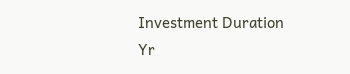Investment Duration
Yr